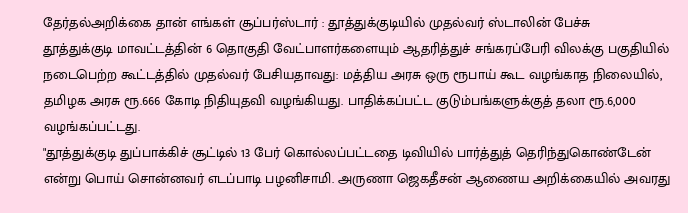தேர்தல்அறிக்கை தான் எங்கள் சூப்பர்ஸ்டார் : தூத்துக்குடியில் முதல்வர் ஸ்டாலின் பேச்சு
தூத்துக்குடி மாவட்டத்தின் 6 தொகுதி வேட்பாளர்களையும் ஆதரித்துச் சங்கரப்பேரி விலக்கு பகுதியில் நடைபெற்ற கூட்டத்தில் முதல்வர் பேசியதாவது: மத்திய அரசு ஒரு ரூபாய் கூட வழங்காத நிலையில், தமிழக அரசு ரூ.666 கோடி நிதியுதவி வழங்கியது. பாதிக்கப்பட்ட குடும்பங்களுக்குத் தலா ரூ.6,000 வழங்கப்பட்டது.
"தூத்துக்குடி துப்பாக்கிச் சூட்டில் 13 பேர் கொல்லப்பட்டதை டிவியில் பார்த்துத் தெரிந்துகொண்டேன் என்று பொய் சொன்னவர் எடப்பாடி பழனிசாமி. அருணா ஜெகதீசன் ஆணைய அறிக்கையில் அவரது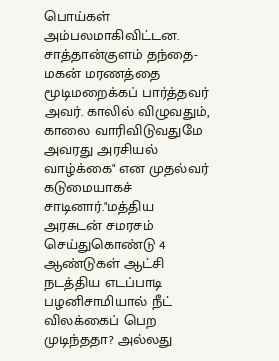பொய்கள் அம்பலமாகிவிட்டன. சாத்தான்குளம் தந்தை-மகன் மரணத்தை மூடிமறைக்கப் பார்த்தவர் அவர். காலில் விழுவதும், காலை வாரிவிடுவதுமே அவரது அரசியல் வாழ்க்கை" என முதல்வர் கடுமையாகச் சாடினார்."மத்திய அரசுடன் சமரசம் செய்துகொண்டு 4 ஆண்டுகள் ஆட்சி நடத்திய எடப்பாடி பழனிசாமியால் நீட் விலக்கைப் பெற முடிந்ததா? அல்லது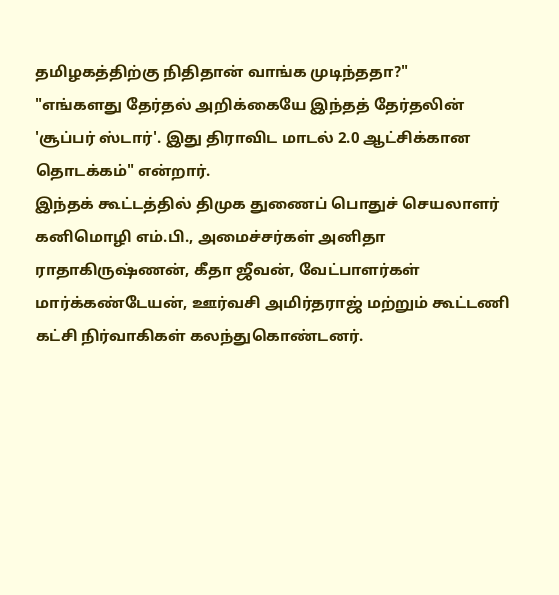தமிழகத்திற்கு நிதிதான் வாங்க முடிந்ததா?"
"எங்களது தேர்தல் அறிக்கையே இந்தத் தேர்தலின் 'சூப்பர் ஸ்டார்'. இது திராவிட மாடல் 2.0 ஆட்சிக்கான தொடக்கம்" என்றார்.
இந்தக் கூட்டத்தில் திமுக துணைப் பொதுச் செயலாளர் கனிமொழி எம்.பி., அமைச்சர்கள் அனிதா ராதாகிருஷ்ணன், கீதா ஜீவன், வேட்பாளர்கள் மார்க்கண்டேயன், ஊர்வசி அமிர்தராஜ் மற்றும் கூட்டணி கட்சி நிர்வாகிகள் கலந்துகொண்டனர்.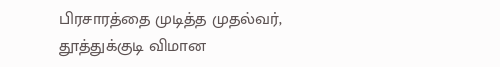பிரசாரத்தை முடித்த முதல்வர், தூத்துக்குடி விமான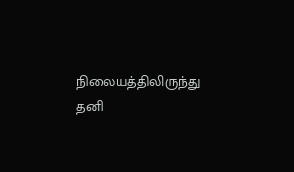நிலையத்திலிருந்து தனி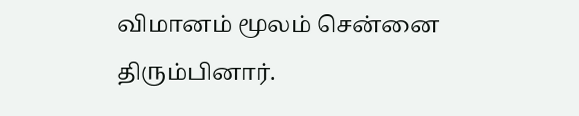விமானம் மூலம் சென்னை திரும்பினார்.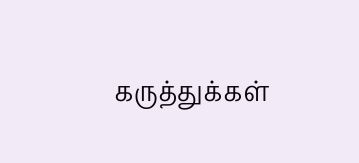கருத்துக்கள்